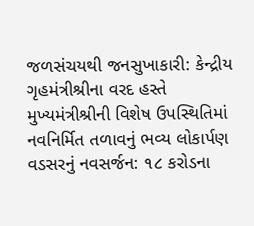જળસંચયથી જનસુખાકારી: કેન્દ્રીય ગૃહમંત્રીશ્રીના વરદ હસ્તે મુખ્યમંત્રીશ્રીની વિશેષ ઉપસ્થિતિમાં નવનિર્મિત તળાવનું ભવ્ય લોકાર્પણ
વડસરનું નવસર્જન: ૧૮ કરોડના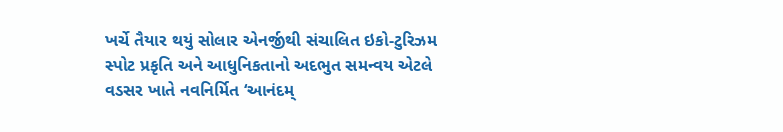ખર્ચે તૈયાર થયું સોલાર એનર્જીથી સંચાલિત ઇકો-ટુરિઝમ સ્પોટ પ્રકૃતિ અને આધુનિકતાનો અદભુત સમન્વય એટલે વડસર ખાતે નવનિર્મિત ‘આનંદમ્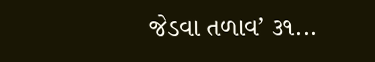જેડવા તળાવ’ ૩૧...